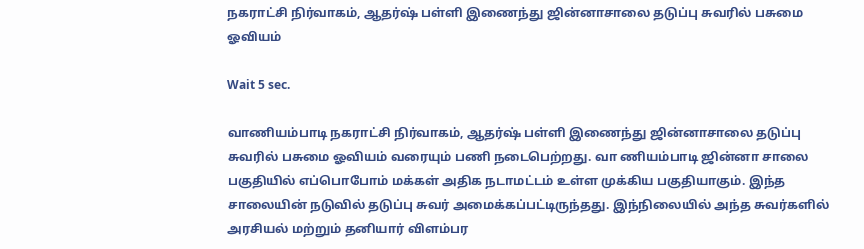நகராட்சி நிர்வாகம், ஆதர்ஷ் பள்ளி இணைந்து ஜின்னாசாலை தடுப்பு சுவரில் பசுமை ஓவியம்

Wait 5 sec.

வாணியம்பாடி நகராட்சி நிர்வாகம், ஆதர்ஷ் பள்ளி இணைந்து ஜின்னாசாலை தடுப்பு சுவரில் பசுமை ஓவியம் வரையும் பணி நடைபெற்றது. வா ணியம்பாடி ஜின்னா சாலை பகுதியில் எப்பொபோம் மக்கள் அதிக நடாமட்டம் உள்ள முக்கிய பகுதியாகும். இந்த சாலையின் நடுவில் தடுப்பு சுவர் அமைக்கப்பட்டிருந்தது. இந்நிலையில் அந்த சுவர்களில் அரசியல் மற்றும் தனியார் விளம்பர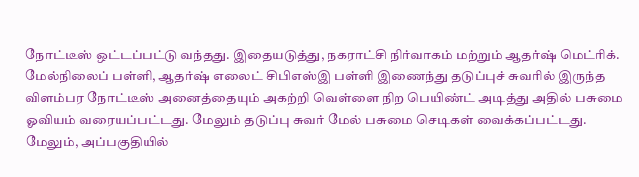நோட்டீஸ் ஒட்டப்பட்டு வந்தது. இதையடுத்து, நகராட்சி நிர்வாகம் மற்றும் ஆதர்ஷ் மெட்ரிக். மேல்நிலைப் பள்ளி, ஆதர்ஷ் எலைட் சிபிஎஸ்இ பள்ளி இணைந்து தடுப்புச் சுவரில் இருந்த விளம்பர நோட்டீஸ் அனைத்தையும் அகற்றி வெள்ளை நிற பெயிண்ட் அடித்து அதில் பசுமை ஓவியம் வரையப்பட்டது. மேலும் தடுப்பு சுவர் மேல் பசுமை செடிகள் வைக்கப்பட்டது. மேலும், அப்பகுதியில்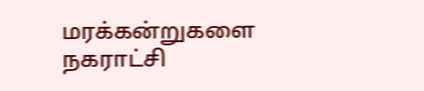மரக்கன்றுகளை நகராட்சி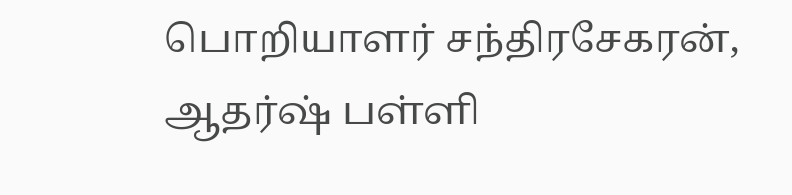பொறியாளர் சந்திரசேகரன், ஆதர்ஷ் பள்ளி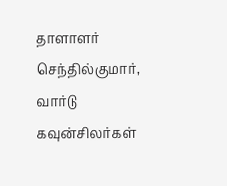தாளாளர் செந்தில்குமார், வார்டு கவுன்சிலர்கள்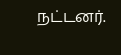நட்டனர்.